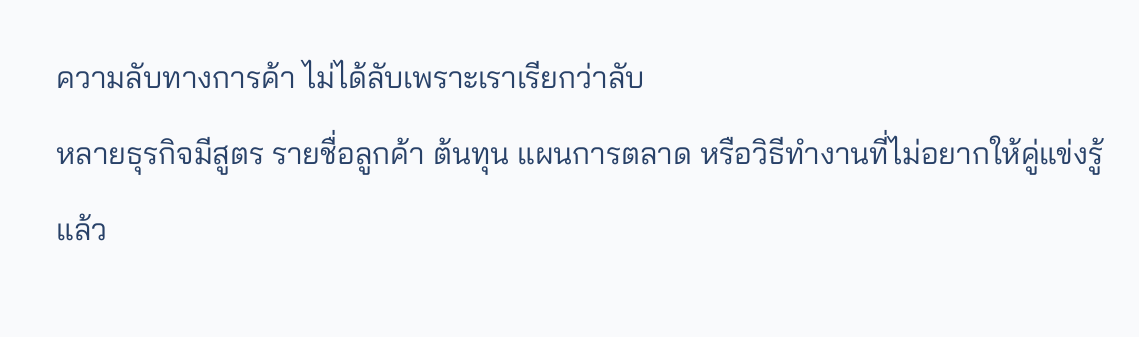ความลับทางการค้า ไม่ได้ลับเพราะเราเรียกว่าลับ
หลายธุรกิจมีสูตร รายชื่อลูกค้า ต้นทุน แผนการตลาด หรือวิธีทำงานที่ไม่อยากให้คู่แข่งรู้
แล้ว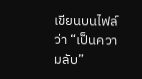เขียนบนไฟล์ว่า “เป็นความลับ”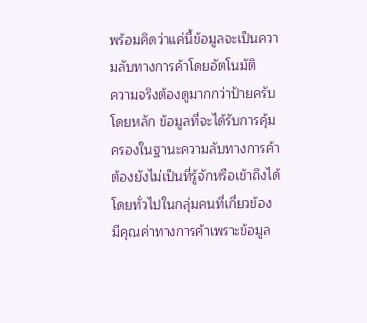พร้อมคิดว่าแค่นี้ข้อมูลจะเป็นความลับทางการค้าโดยอัตโนมัติ
ความจริงต้องดูมากกว่าป้ายครับ
โดยหลัก ข้อมูลที่จะได้รับการคุ้มครองในฐานะความลับทางการค้า ต้องยังไม่เป็นที่รู้จักหรือเข้าถึงได้โดยทั่วไปในกลุ่มคนที่เกี่ยวข้อง มีคุณค่าทางการค้าเพราะข้อมูล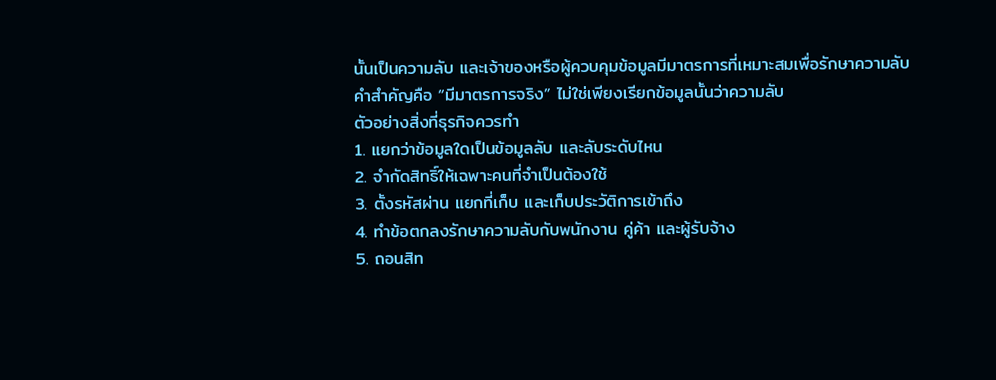นั้นเป็นความลับ และเจ้าของหรือผู้ควบคุมข้อมูลมีมาตรการที่เหมาะสมเพื่อรักษาความลับ
คำสำคัญคือ “มีมาตรการจริง” ไม่ใช่เพียงเรียกข้อมูลนั้นว่าความลับ
ตัวอย่างสิ่งที่ธุรกิจควรทำ
1. แยกว่าข้อมูลใดเป็นข้อมูลลับ และลับระดับไหน
2. จำกัดสิทธิ์ให้เฉพาะคนที่จำเป็นต้องใช้
3. ตั้งรหัสผ่าน แยกที่เก็บ และเก็บประวัติการเข้าถึง
4. ทำข้อตกลงรักษาความลับกับพนักงาน คู่ค้า และผู้รับจ้าง
5. ถอนสิท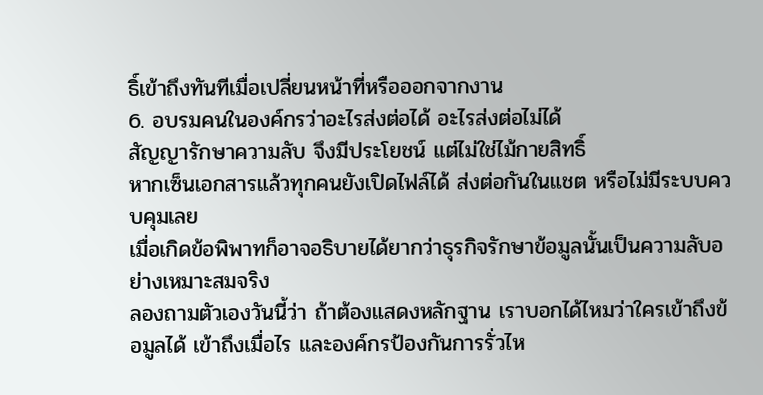ธิ์เข้าถึงทันทีเมื่อเปลี่ยนหน้าที่หรือออกจากงาน
6. อบรมคนในองค์กรว่าอะไรส่งต่อได้ อะไรส่งต่อไม่ได้
สัญญารักษาความลับ จึงมีประโยชน์ แต่ไม่ใช่ไม้กายสิทธิ์
หากเซ็นเอกสารแล้วทุกคนยังเปิดไฟล์ได้ ส่งต่อกันในแชต หรือไม่มีระบบควบคุมเลย
เมื่อเกิดข้อพิพาทก็อาจอธิบายได้ยากว่าธุรกิจรักษาข้อมูลนั้นเป็นความลับอย่างเหมาะสมจริง
ลองถามตัวเองวันนี้ว่า ถ้าต้องแสดงหลักฐาน เราบอกได้ไหมว่าใครเข้าถึงข้อมูลได้ เข้าถึงเมื่อไร และองค์กรป้องกันการรั่วไห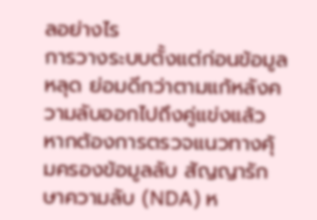ลอย่างไร
การวางระบบตั้งแต่ก่อนข้อมูลหลุด ย่อมดีกว่าตามแก้หลังความลับออกไปถึงคู่แข่งแล้ว
หากต้องการตรวจแนวทางคุ้มครองข้อมูลลับ สัญญารักษาความลับ (NDA) ห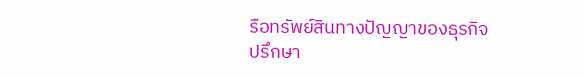รือทรัพย์สินทางปัญญาของธุรกิจ
ปรึกษา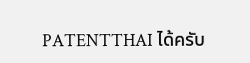PATENTTHAI ได้ครับ